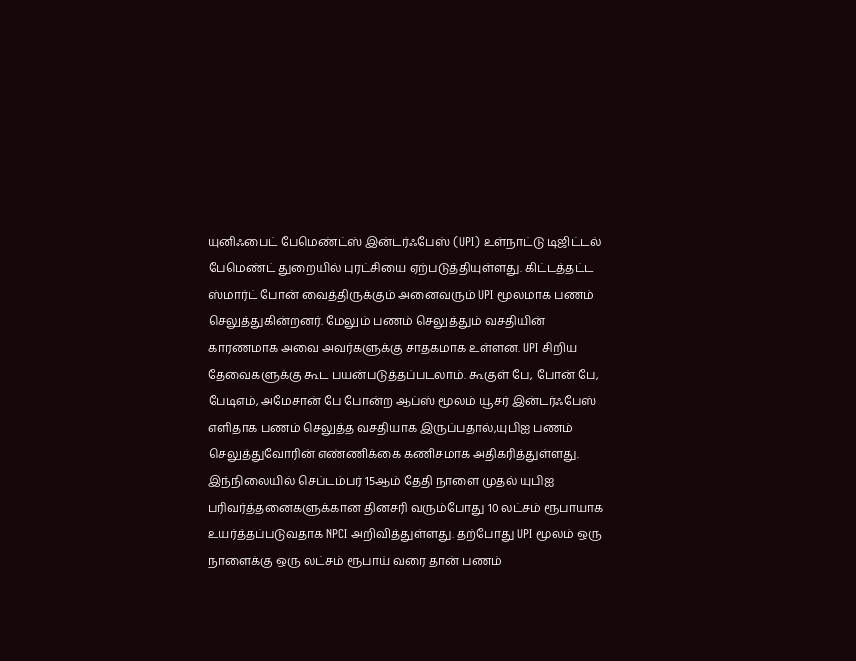யுனிஃபைட் பேமெண்ட்ஸ் இன்டர்ஃபேஸ் (UPI) உள்நாட்டு டிஜிட்டல் பேமெண்ட் துறையில் புரட்சியை ஏற்படுத்தியுள்ளது. கிட்டத்தட்ட ஸ்மார்ட் போன் வைத்திருக்கும் அனைவரும் UPI மூலமாக பணம் செலுத்துகின்றனர். மேலும் பணம் செலுத்தும் வசதியின் காரணமாக அவை அவர்களுக்கு சாதகமாக உள்ளன. UPI சிறிய தேவைகளுக்கு கூட பயன்படுத்தப்படலாம். கூகுள் பே, போன் பே, பேடிஎம், அமேசான் பே போன்ற ஆப்ஸ் மூலம் யூசர் இன்டர்ஃபேஸ் எளிதாக பணம் செலுத்த வசதியாக இருப்பதால்,யுபிஐ பணம் செலுத்துவோரின் எண்ணிக்கை கணிசமாக அதிகரித்துள்ளது.
இந்நிலையில் செப்டம்பர் 15ஆம் தேதி நாளை முதல் யுபிஐ பரிவர்த்தனைகளுக்கான தினசரி வரும்போது 10 லட்சம் ரூபாயாக உயர்த்தப்படுவதாக NPCI அறிவித்துள்ளது. தற்போது UPI மூலம் ஒரு நாளைக்கு ஒரு லட்சம் ரூபாய் வரை தான் பணம்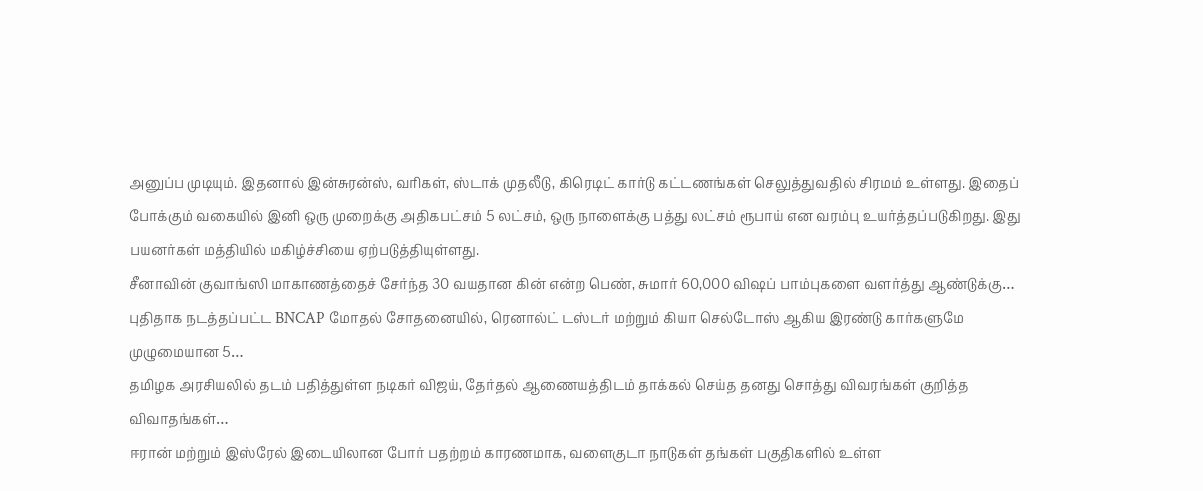அனுப்ப முடியும். இதனால் இன்சுரன்ஸ், வரிகள், ஸ்டாக் முதலீடு, கிரெடிட் கார்டு கட்டணங்கள் செலுத்துவதில் சிரமம் உள்ளது. இதைப் போக்கும் வகையில் இனி ஒரு முறைக்கு அதிகபட்சம் 5 லட்சம், ஒரு நாளைக்கு பத்து லட்சம் ரூபாய் என வரம்பு உயர்த்தப்படுகிறது. இது பயனர்கள் மத்தியில் மகிழ்ச்சியை ஏற்படுத்தியுள்ளது.
சீனாவின் குவாங்ஸி மாகாணத்தைச் சேர்ந்த 30 வயதான கின் என்ற பெண், சுமார் 60,000 விஷப் பாம்புகளை வளர்த்து ஆண்டுக்கு…
புதிதாக நடத்தப்பட்ட BNCAP மோதல் சோதனையில், ரெனால்ட் டஸ்டர் மற்றும் கியா செல்டோஸ் ஆகிய இரண்டு கார்களுமே முழுமையான 5…
தமிழக அரசியலில் தடம் பதித்துள்ள நடிகர் விஜய், தேர்தல் ஆணையத்திடம் தாக்கல் செய்த தனது சொத்து விவரங்கள் குறித்த விவாதங்கள்…
ஈரான் மற்றும் இஸ்ரேல் இடையிலான போர் பதற்றம் காரணமாக, வளைகுடா நாடுகள் தங்கள் பகுதிகளில் உள்ள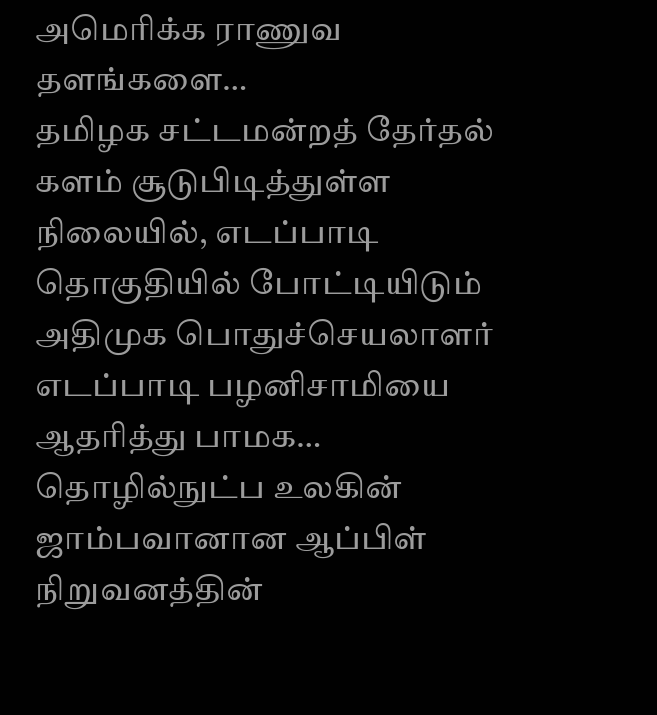அமெரிக்க ராணுவ தளங்களை…
தமிழக சட்டமன்றத் தேர்தல் களம் சூடுபிடித்துள்ள நிலையில், எடப்பாடி தொகுதியில் போட்டியிடும் அதிமுக பொதுச்செயலாளர் எடப்பாடி பழனிசாமியை ஆதரித்து பாமக…
தொழில்நுட்ப உலகின் ஜாம்பவானான ஆப்பிள் நிறுவனத்தின்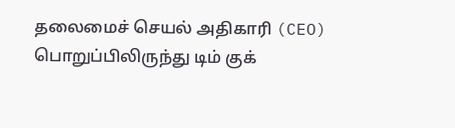தலைமைச் செயல் அதிகாரி (CEO) பொறுப்பிலிருந்து டிம் குக்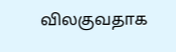விலகுவதாக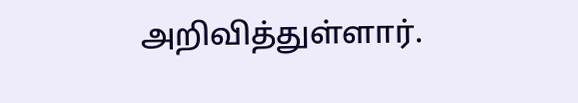அறிவித்துள்ளார்.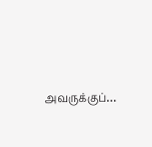அவருக்குப்…